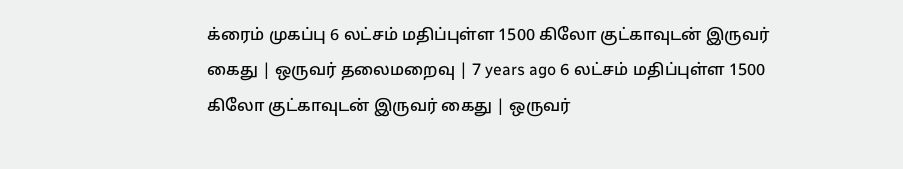க்ரைம் முகப்பு 6 லட்சம் மதிப்புள்ள 1500 கிலோ குட்காவுடன் இருவர் கைது | ஒருவர் தலைமறைவு | 7 years ago 6 லட்சம் மதிப்புள்ள 1500 கிலோ குட்காவுடன் இருவர் கைது | ஒருவர்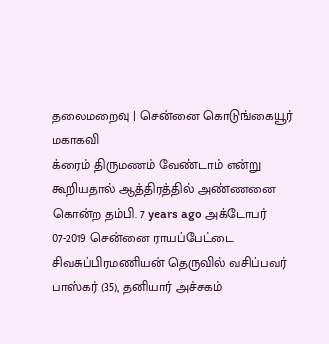தலைமறைவு | சென்னை கொடுங்கையூர் மகாகவி
க்ரைம் திருமணம் வேண்டாம் என்று கூறியதால் ஆத்திரத்தில் அண்ணனை கொன்ற தம்பி. 7 years ago அக்டோபர் 07-2019 சென்னை ராயப்பேட்டை சிவசுப்பிரமணியன் தெருவில் வசிப்பவர் பாஸ்கர் (35), தனியார் அச்சகம்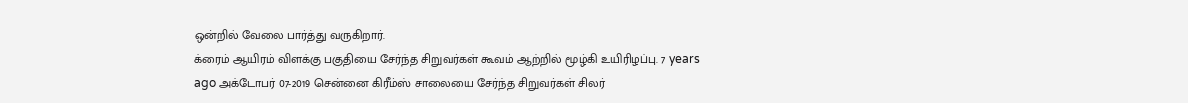ஒன்றில் வேலை பார்த்து வருகிறார்.
க்ரைம் ஆயிரம் விளக்கு பகுதியை சேர்ந்த சிறுவர்கள் கூவம் ஆற்றில் மூழ்கி உயிரிழப்பு. 7 years ago அக்டோபர் 07-2019 சென்னை கிரீம்ஸ் சாலையை சேர்ந்த சிறுவர்கள் சிலர்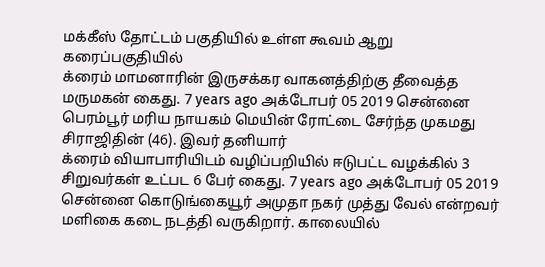மக்கீஸ் தோட்டம் பகுதியில் உள்ள கூவம் ஆறு கரைப்பகுதியில்
க்ரைம் மாமனாரின் இருசக்கர வாகனத்திற்கு தீவைத்த மருமகன் கைது. 7 years ago அக்டோபர் 05 2019 சென்னை பெரம்பூர் மரிய நாயகம் மெயின் ரோட்டை சேர்ந்த முகமது சிராஜிதின் (46). இவர் தனியார்
க்ரைம் வியாபாரியிடம் வழிப்பறியில் ஈடுபட்ட வழக்கில் 3 சிறுவர்கள் உட்பட 6 பேர் கைது. 7 years ago அக்டோபர் 05 2019 சென்னை கொடுங்கையூர் அமுதா நகர் முத்து வேல் என்றவர் மளிகை கடை நடத்தி வருகிறார். காலையில்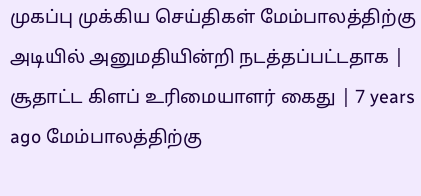முகப்பு முக்கிய செய்திகள் மேம்பாலத்திற்கு அடியில் அனுமதியின்றி நடத்தப்பட்டதாக | சூதாட்ட கிளப் உரிமையாளர் கைது | 7 years ago மேம்பாலத்திற்கு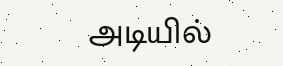அடியில்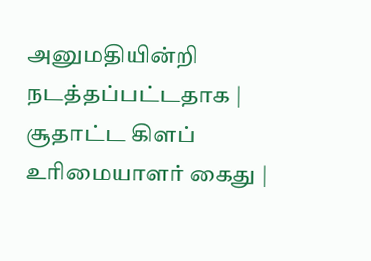அனுமதியின்றி நடத்தப்பட்டதாக | சூதாட்ட கிளப் உரிமையாளர் கைது |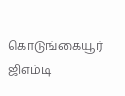கொடுங்கையூர் ஜிஎம்டி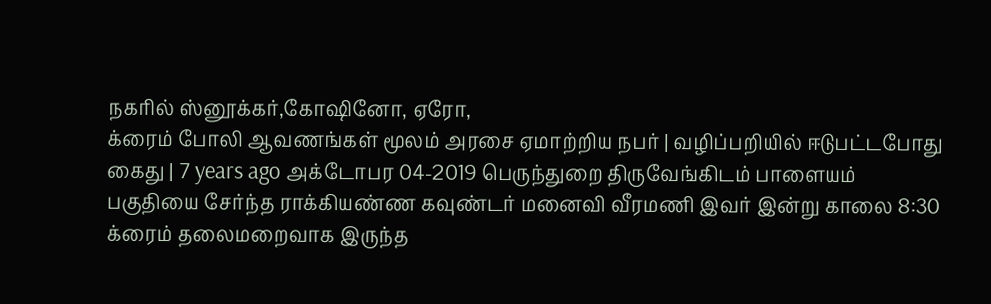நகரில் ஸ்னூக்கர்,கோஷினோ, ஏரோ,
க்ரைம் போலி ஆவணங்கள் மூலம் அரசை ஏமாற்றிய நபர் | வழிப்பறியில் ஈடுபட்டபோது கைது | 7 years ago அக்டோபர 04-2019 பெருந்துறை திருவேங்கிடம் பாளையம் பகுதியை சேர்ந்த ராக்கியண்ண கவுண்டர் மனைவி வீரமணி இவர் இன்று காலை 8:30
க்ரைம் தலைமறைவாக இருந்த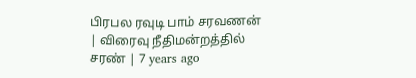பிரபல ரவுடி பாம் சரவணன் | விரைவு நீதிமன்றத்தில் சரண் | 7 years ago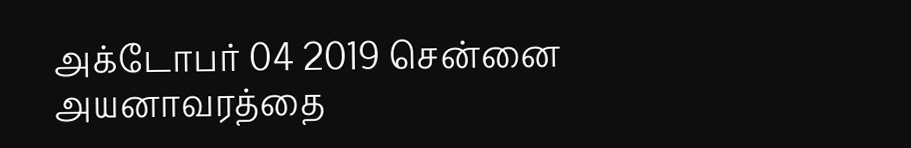அக்டோபர் 04 2019 சென்னை அயனாவரத்தை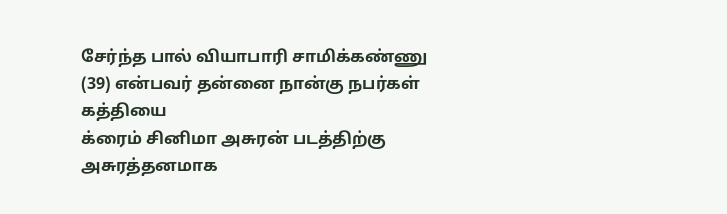சேர்ந்த பால் வியாபாரி சாமிக்கண்ணு (39) என்பவர் தன்னை நான்கு நபர்கள் கத்தியை
க்ரைம் சினிமா அசுரன் படத்திற்கு அசுரத்தனமாக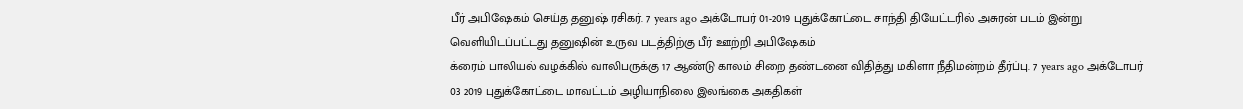பீர் அபிஷேகம் செய்த தனுஷ் ரசிகர். 7 years ago அக்டோபர் 01-2019 புதுக்கோட்டை சாந்தி தியேட்டரில் அசுரன் படம் இன்று வெளியிடப்பட்டது தனுஷின் உருவ படத்திற்கு பீர் ஊற்றி அபிஷேகம்
க்ரைம் பாலியல் வழக்கில் வாலிபருக்கு 17 ஆண்டு காலம் சிறை தண்டனை விதித்து மகிளா நீதிமன்றம் தீர்ப்பு. 7 years ago அக்டோபர் 03 2019 புதுக்கோட்டை மாவட்டம் அழியாநிலை இலங்கை அகதிகள்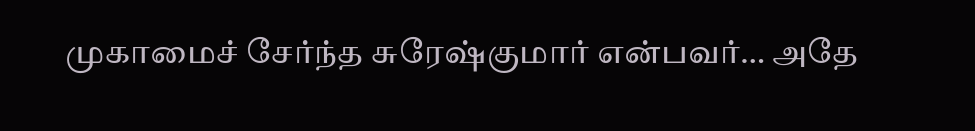முகாமைச் சேர்ந்த சுரேஷ்குமார் என்பவர்… அதே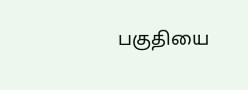பகுதியை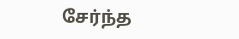சேர்ந்த